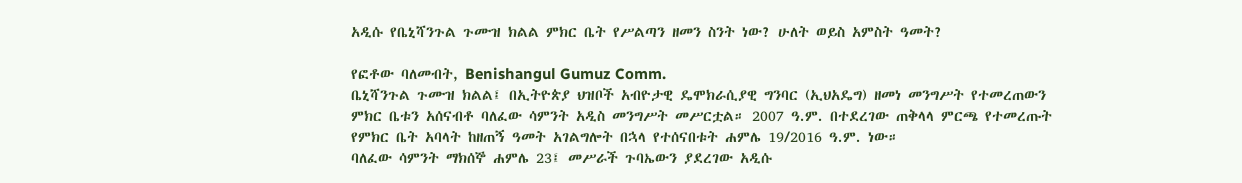አዲሱ የቤኒሻንጉል ጉሙዝ ክልል ምክር ቤት የሥልጣን ዘመን ስንት ነው? ሁለት ወይስ አምስት ዓመት?

የፎቶው ባለመብት, Benishangul Gumuz Comm.
ቤኒሻንጉል ጉሙዝ ክልል፤ በኢትዮጵያ ህዝቦች አብዮታዊ ዴሞክራሲያዊ ግንባር (ኢህአዴግ) ዘመነ መንግሥት የተመረጠውን ምክር ቤቱን አሰናብቶ ባለፈው ሳምንት አዲስ መንግሥት መሥርቷል። 2007 ዓ.ም. በተደረገው ጠቅላላ ምርጫ የተመረጡት የምክር ቤት አባላት ከዘጠኝ ዓመት አገልግሎት በኋላ የተሰናበቱት ሐምሌ 19/2016 ዓ.ም. ነው።
ባለፈው ሳምንት ማክሰኞ ሐምሌ 23፤ መሥራች ጉባኤውን ያደረገው አዲሱ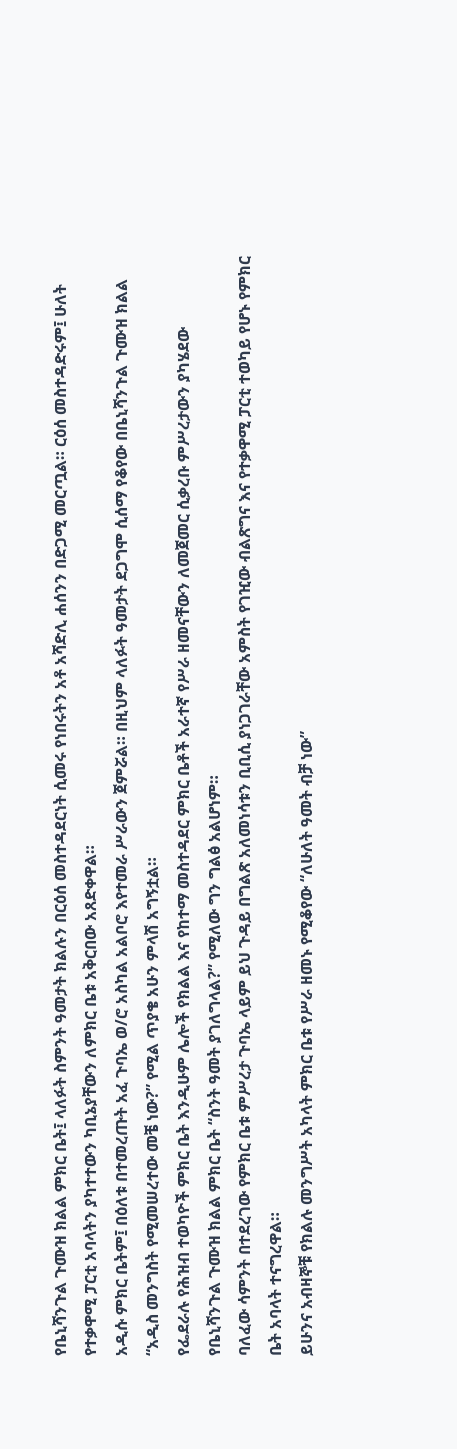የቤኒሻንጉል ጉሙዝ ክልል ምክር ቤት፤ ላለፉት ስምንት ዓመታት ክልሉን በርዕሰ መስተዳደርነት ሲመሩ የነበሩትን አቶ አሻድሊ ሐሰንን በድጋሚ መርጧል። ርዕሰ መስተዳድሩም፤ ሁለት የተቃዋሚ ፓርቲ አባላትን ያካተተውን ካቢኔያቸውን ለምክር ቤቱ አቅርበው አጸድቀዋል።
አዲሱ ምክር ቤትም፤ በዕለቱ በተመረጡት አፈ ጉባኤ ወ/ሮ አስካል አልቦሮ እየተመራ ሥራውን ጀምሯል። በዚህም ላለፉት ዓመታት ደጋግሞ ሲሰማ የቆየው በቤኒሻንጉል ጉሙዝ ክልል “አዲስ መንግስት የሚመሠረተው መቼ ነው?” የሚል ጥያቄ አሁን ምላሽ አግኝቷል።
የፌደራሉ የሕዝብ ተወካዮች ምክር ቤት እንዲሁም ሌሎች የክልል እና የከተማ መስተዳደር ምክር ቤቶች አራተኛ የሥራ ዘመናቸውን ለመጀመር ሲቃረቡ ምሥረታውን ያካሄደው የቤኒሻንጉል ጉሙዝ ክልል ምክር ቤት “ስንት ዓመት ያገለግላል?” የሚለው ግን ግልፅ አልሆነም።
ባለፈው ሳምንት በተደረገው የምክር ቤቱ ምሥረታ ጉባኤ ላይም ይህ ጉዳይ በግልጽ አለመነሳቱን ቢቢሲ ያነጋገራቸው አምስት የገዢው ብልጽግና እና የተቃዋሚ ፓርቲ ተወካይ የሆኑ የምክር ቤት አባላት ተናግረዋል።
ይሁንና አብዛኞቹ የክልሉ መንግሥት አካላት ምክር ቤቱ የሥራ ዘመኑ የሚቆየው “ለሁለት ዓመት ብቻ ነው”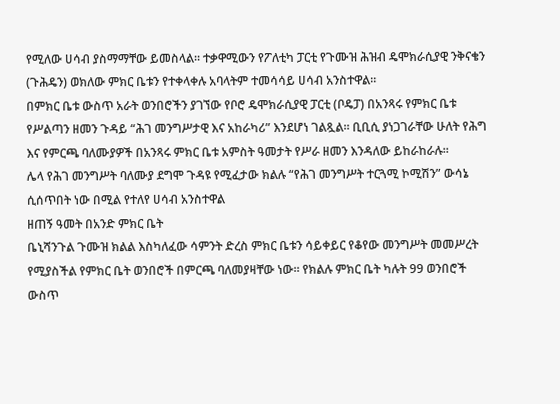የሚለው ሀሳብ ያስማማቸው ይመስላል። ተቃዋሚውን የፖለቲካ ፓርቲ የጉሙዝ ሕዝብ ዴሞክራሲያዊ ንቅናቄን (ጉሕዴን) ወክለው ምክር ቤቱን የተቀላቀሉ አባላትም ተመሳሳይ ሀሳብ አንስተዋል።
በምክር ቤቱ ውስጥ አራት ወንበሮችን ያገኘው የቦሮ ዴሞክራሲያዊ ፓርቲ (ቦዴፓ) በአንጻሩ የምክር ቤቱ የሥልጣን ዘመን ጉዳይ “ሕገ መንግሥታዊ እና አከራካሪ” እንደሆነ ገልጿል። ቢቢሲ ያነጋገራቸው ሁለት የሕግ እና የምርጫ ባለሙያዎች በአንጻሩ ምክር ቤቱ አምስት ዓመታት የሥራ ዘመን እንዳለው ይከራከራሉ።
ሌላ የሕገ መንግሥት ባለሙያ ደግሞ ጉዳዩ የሚፈታው ክልሉ “የሕገ መንግሥት ተርጓሚ ኮሚሽን” ውሳኔ ሲሰጥበት ነው በሚል የተለየ ሀሳብ አንስተዋል
ዘጠኝ ዓመት በአንድ ምክር ቤት
ቤኒሻንጉል ጉሙዝ ክልል እስካለፈው ሳምንት ድረስ ምክር ቤቱን ሳይቀይር የቆየው መንግሥት መመሥረት የሚያስችል የምክር ቤት ወንበሮች በምርጫ ባለመያዛቸው ነው። የክልሉ ምክር ቤት ካሉት 99 ወንበሮች ውስጥ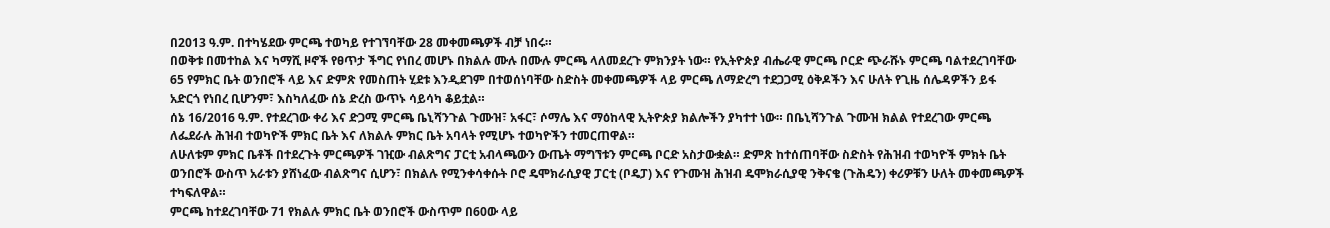በ2013 ዓ.ም. በተካሄደው ምርጫ ተወካይ የተገኘባቸው 28 መቀመጫዎች ብቻ ነበሩ።
በወቅቱ በመተከል እና ካማሺ ዞኖች የፀጥታ ችግር የነበረ መሆኑ በክልሉ ሙሉ በሙሉ ምርጫ ላለመደረጉ ምክንያት ነው። የኢትዮጵያ ብሔራዊ ምርጫ ቦርድ ጭራሹኑ ምርጫ ባልተደረገባቸው 65 የምክር ቤት ወንበሮች ላይ እና ድምጽ የመስጠት ሂደቱ እንዲደገም በተወሰነባቸው ስድስት መቀመጫዎች ላይ ምርጫ ለማድረግ ተደጋጋሚ ዕቅዶችን እና ሁለት የጊዜ ሰሌዳዎችን ይፋ አድርጎ የነበረ ቢሆንም፣ እስካለፈው ሰኔ ድረስ ውጥኑ ሳይሳካ ቆይቷል።
ሰኔ 16/2016 ዓ.ም. የተደረገው ቀሪ እና ድጋሚ ምርጫ ቤኒሻንጉል ጉሙዝ፣ አፋር፣ ሶማሌ እና ማዕከላዊ ኢትዮጵያ ክልሎችን ያካተተ ነው። በቤኒሻንጉል ጉሙዝ ክልል የተደረገው ምርጫ ለፌደራሉ ሕዝብ ተወካዮች ምክር ቤት እና ለክልሉ ምክር ቤት አባላት የሚሆኑ ተወካዮችን ተመርጠዋል።
ለሁለቱም ምክር ቤቶች በተደረጉት ምርጫዎች ገዢው ብልጽግና ፓርቲ አብላጫውን ውጤት ማግኘቱን ምርጫ ቦርድ አስታውቋል። ድምጽ ከተሰጠባቸው ስድስት የሕዝብ ተወካዮች ምክት ቤት ወንበሮች ውስጥ አራቱን ያሸነፈው ብልጽግና ሲሆን፣ በክልሉ የሚንቀሳቀሱት ቦሮ ዴሞክራሲያዊ ፓርቲ (ቦዴፓ) እና የጉሙዝ ሕዝብ ዴሞክራሲያዊ ንቅናቄ (ጉሕዴን) ቀሪዎቹን ሁለት መቀመጫዎች ተካፍለዋል።
ምርጫ ከተደረገባቸው 71 የክልሉ ምክር ቤት ወንበሮች ውስጥም በ60ው ላይ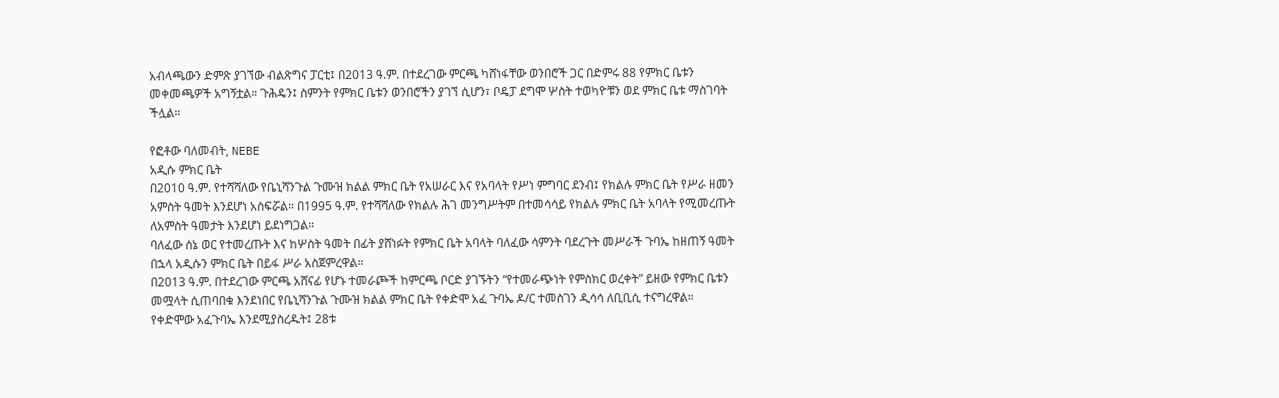አብላጫውን ድምጽ ያገኘው ብልጽግና ፓርቲ፤ በ2013 ዓ.ም. በተደረገው ምርጫ ካሸነፋቸው ወንበሮች ጋር በድምሩ 88 የምክር ቤቱን መቀመጫዎች አግኝቷል። ጉሕዴን፤ ስምንት የምክር ቤቱን ወንበሮችን ያገኘ ሲሆን፣ ቦዴፓ ደግሞ ሦስት ተወካዮቹን ወደ ምክር ቤቱ ማስገባት ችሏል።

የፎቶው ባለመብት, NEBE
አዲሱ ምክር ቤት
በ2010 ዓ.ም. የተሻሻለው የቤኒሻንጉል ጉሙዝ ክልል ምክር ቤት የአሠራር እና የአባላት የሥነ ምግባር ደንብ፤ የክልሉ ምክር ቤት የሥራ ዘመን አምስት ዓመት እንደሆነ አስፍሯል። በ1995 ዓ.ም. የተሻሻለው የክልሉ ሕገ መንግሥትም በተመሳሳይ የክልሉ ምክር ቤት አባላት የሚመረጡት ለአምስት ዓመታት እንደሆነ ይደነግጋል።
ባለፈው ሰኔ ወር የተመረጡት እና ከሦስት ዓመት በፊት ያሸነፉት የምክር ቤት አባላት ባለፈው ሳምንት ባደረጉት መሥራች ጉባኤ ከዘጠኝ ዓመት በኋላ አዲሱን ምክር ቤት በይፋ ሥራ አስጀምረዋል።
በ2013 ዓ.ም. በተደረገው ምርጫ አሸናፊ የሆኑ ተመራጮች ከምርጫ ቦርድ ያገኙትን “የተመራጭነት የምስክር ወረቀት” ይዘው የምክር ቤቱን መሟላት ሲጠባበቁ እንደነበር የቤኒሻንጉል ጉሙዝ ክልል ምክር ቤት የቀድሞ አፈ ጉባኤ ዶ/ር ተመስገን ዲሳሳ ለቢቢሲ ተናግረዋል።
የቀድሞው አፈጉባኤ እንደሚያስረዱት፤ 28ቱ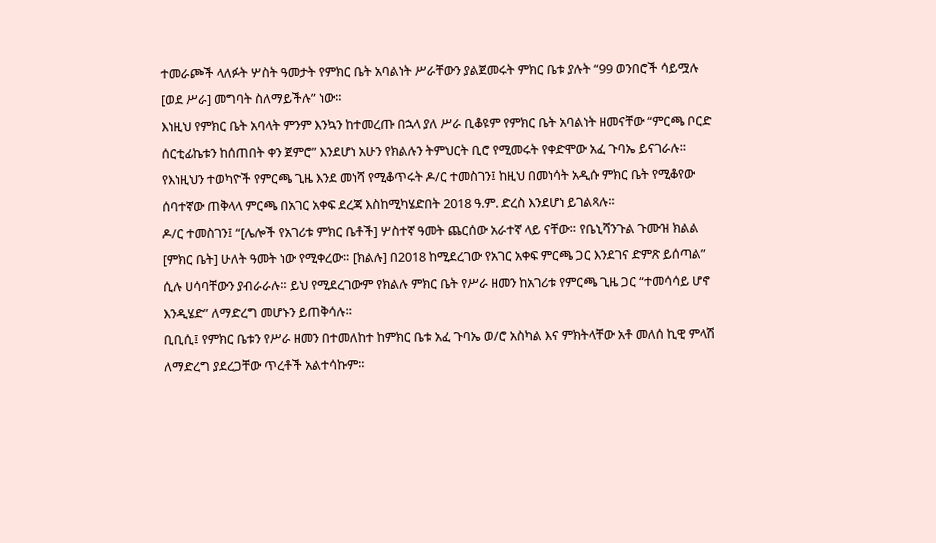ተመራጮች ላለፉት ሦስት ዓመታት የምክር ቤት አባልነት ሥራቸውን ያልጀመሩት ምክር ቤቱ ያሉት “99 ወንበሮች ሳይሟሉ [ወደ ሥራ] መግባት ስለማይችሉ” ነው።
እነዚህ የምክር ቤት አባላት ምንም እንኳን ከተመረጡ በኋላ ያለ ሥራ ቢቆዩም የምክር ቤት አባልነት ዘመናቸው “ምርጫ ቦርድ ሰርቲፊኬቱን ከሰጠበት ቀን ጀምሮ” እንደሆነ አሁን የክልሉን ትምህርት ቢሮ የሚመሩት የቀድሞው አፈ ጉባኤ ይናገራሉ።
የእነዚህን ተወካዮች የምርጫ ጊዜ እንደ መነሻ የሚቆጥሩት ዶ/ር ተመስገን፤ ከዚህ በመነሳት አዲሱ ምክር ቤት የሚቆየው ሰባተኛው ጠቅላላ ምርጫ በአገር አቀፍ ደረጃ እስከሚካሄድበት 2018 ዓ.ም. ድረስ እንደሆነ ይገልጻሉ።
ዶ/ር ተመስገን፤ “[ሌሎች የአገሪቱ ምክር ቤቶች] ሦስተኛ ዓመት ጨርሰው አራተኛ ላይ ናቸው። የቤኒሻንጉል ጉሙዝ ክልል [ምክር ቤት] ሁለት ዓመት ነው የሚቀረው። [ክልሉ] በ2018 ከሚደረገው የአገር አቀፍ ምርጫ ጋር እንደገና ድምጽ ይሰጣል” ሲሉ ሀሳባቸውን ያብራራሉ። ይህ የሚደረገውም የክልሉ ምክር ቤት የሥራ ዘመን ከአገሪቱ የምርጫ ጊዜ ጋር “ተመሳሳይ ሆኖ እንዲሄድ” ለማድረግ መሆኑን ይጠቅሳሉ።
ቢቢሲ፤ የምክር ቤቱን የሥራ ዘመን በተመለከተ ከምክር ቤቱ አፈ ጉባኤ ወ/ሮ አስካል እና ምክትላቸው አቶ መለሰ ኪዊ ምላሽ ለማድረግ ያደረጋቸው ጥረቶች አልተሳኩም።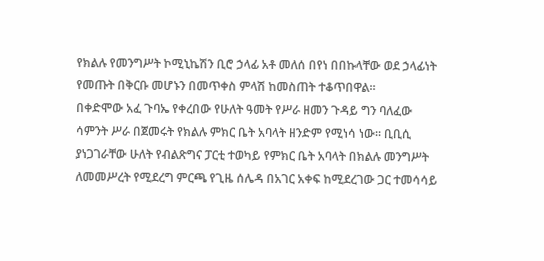የክልሉ የመንግሥት ኮሚኒኬሽን ቢሮ ኃላፊ አቶ መለሰ በየነ በበኩላቸው ወደ ኃላፊነት የመጡት በቅርቡ መሆኑን በመጥቀስ ምላሽ ከመስጠት ተቆጥበዋል።
በቀድሞው አፈ ጉባኤ የቀረበው የሁለት ዓመት የሥራ ዘመን ጉዳይ ግን ባለፈው ሳምንት ሥራ በጀመሩት የክልሉ ምክር ቤት አባላት ዘንድም የሚነሳ ነው። ቢቢሲ ያነጋገራቸው ሁለት የብልጽግና ፓርቲ ተወካይ የምክር ቤት አባላት በክልሉ መንግሥት ለመመሥረት የሚደረግ ምርጫ የጊዜ ሰሌዳ በአገር አቀፍ ከሚደረገው ጋር ተመሳሳይ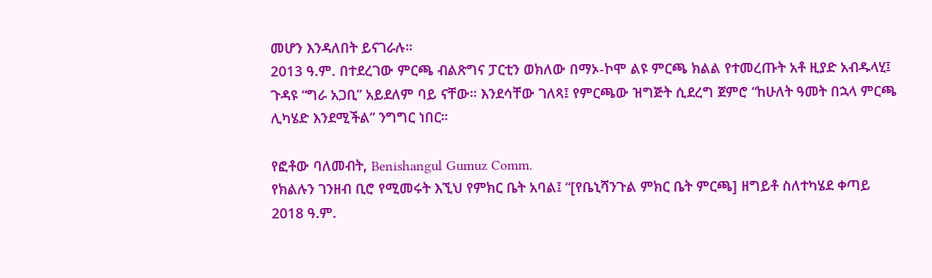መሆን እንዳለበት ይናገራሉ።
2013 ዓ.ም. በተደረገው ምርጫ ብልጽግና ፓርቲን ወክለው በማኦ-ኮሞ ልዩ ምርጫ ክልል የተመረጡት አቶ ዚያድ አብዱላሂ፤ ጉዳዩ “ግራ አጋቢ” አይደለም ባይ ናቸው። እንደሳቸው ገለጻ፤ የምርጫው ዝግጅት ሲደረግ ጀምሮ “ከሁለት ዓመት በኋላ ምርጫ ሊካሄድ እንደሚችል” ንግግር ነበር።

የፎቶው ባለመብት, Benishangul Gumuz Comm.
የክልሉን ገንዘብ ቢሮ የሚመሩት እኚህ የምክር ቤት አባል፤ “[የቤኒሻንጉል ምክር ቤት ምርጫ] ዘግይቶ ስለተካሄደ ቀጣይ 2018 ዓ.ም.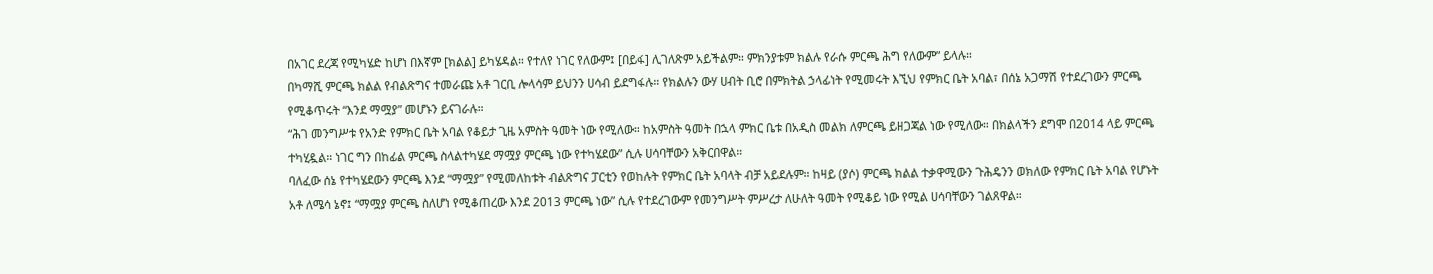በአገር ደረጃ የሚካሄድ ከሆነ በእኛም [ክልል] ይካሄዳል። የተለየ ነገር የለውም፤ [በይፋ] ሊገለጽም አይችልም። ምክንያቱም ክልሉ የራሱ ምርጫ ሕግ የለውም” ይላሉ።
በካማሺ ምርጫ ክልል የብልጽግና ተመራጩ አቶ ገርቢ ሎላሳም ይህንን ሀሳብ ይደግፋሉ። የክልሉን ውሃ ሀብት ቢሮ በምክትል ኃላፊነት የሚመሩት እኚህ የምክር ቤት አባል፣ በሰኔ አጋማሽ የተደረገውን ምርጫ የሚቆጥሩት “እንደ ማሟያ” መሆኑን ይናገራሉ።
“ሕገ መንግሥቱ የአንድ የምክር ቤት አባል የቆይታ ጊዜ አምስት ዓመት ነው የሚለው። ከአምስት ዓመት በኋላ ምክር ቤቱ በአዲስ መልክ ለምርጫ ይዘጋጃል ነው የሚለው። በክልላችን ደግሞ በ2014 ላይ ምርጫ ተካሂዷል። ነገር ግን በከፊል ምርጫ ስላልተካሄደ ማሟያ ምርጫ ነው የተካሄደው” ሲሉ ሀሳባቸውን አቅርበዋል።
ባለፈው ሰኔ የተካሄደውን ምርጫ እንደ “ማሟያ” የሚመለከቱት ብልጽግና ፓርቲን የወከሉት የምክር ቤት አባላት ብቻ አይደሉም። ከዛይ (ያሶ) ምርጫ ክልል ተቃዋሚውን ጉሕዴንን ወክለው የምክር ቤት አባል የሆኑት አቶ ለሜሳ ኔኖ፤ “ማሟያ ምርጫ ስለሆነ የሚቆጠረው እንደ 2013 ምርጫ ነው” ሲሉ የተደረገውም የመንግሥት ምሥረታ ለሁለት ዓመት የሚቆይ ነው የሚል ሀሳባቸውን ገልጸዋል።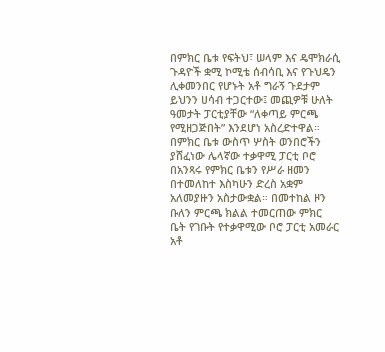በምክር ቤቱ የፍትህ፣ ሠላም እና ዴሞክራሲ ጉዳዮች ቋሚ ኮሚቴ ሰብሳቢ እና የጉህዴን ሊቀመንበር የሆኑት አቶ ግራኝ ጉደታም ይህንን ሀሳብ ተጋርተው፤ መጪዎቹ ሁለት ዓመታት ፓርቲያቸው “ለቀጣይ ምርጫ የሚዘጋጅበት” እንደሆነ አስረድተዋል።
በምክር ቤቱ ውስጥ ሦስት ወንበሮችን ያሸፈነው ሌላኛው ተቃዋሚ ፓርቲ ቦሮ በአንጻሩ የምክር ቤቱን የሥራ ዘመን በተመለከተ እስካሁን ድረስ አቋም አለመያዙን አስታውቋል። በመተከል ዞን ቡለን ምርጫ ክልል ተመርጠው ምክር ቤት የገቡት የተቃዋሚው ቦሮ ፓርቲ አመራር አቶ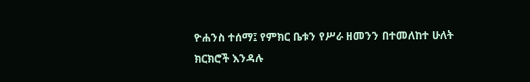ዮሐንስ ተሰማ፤ የምክር ቤቱን የሥራ ዘመንን በተመለከተ ሁለት ክርክሮች እንዳሉ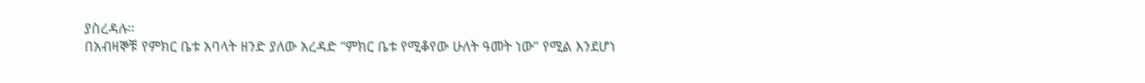ያስረዳሉ።
በአብዛኞቹ የምክር ቤቱ አባላት ዘንድ ያለው አረዳድ “ምክር ቤቱ የሚቆየው ሁለት ዓመት ነው” የሚል እንደሆነ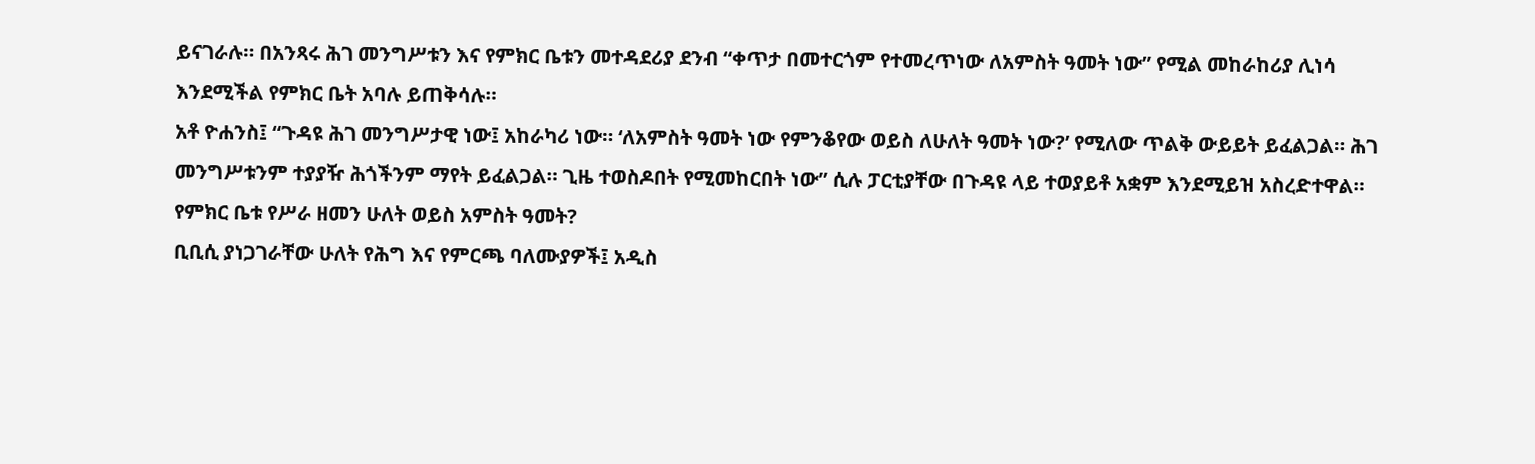ይናገራሉ። በአንጻሩ ሕገ መንግሥቱን እና የምክር ቤቱን መተዳደሪያ ደንብ “ቀጥታ በመተርጎም የተመረጥነው ለአምስት ዓመት ነው” የሚል መከራከሪያ ሊነሳ እንደሚችል የምክር ቤት አባሉ ይጠቅሳሉ።
አቶ ዮሐንስ፤ “ጉዳዩ ሕገ መንግሥታዊ ነው፤ አከራካሪ ነው። ‘ለአምስት ዓመት ነው የምንቆየው ወይስ ለሁለት ዓመት ነው?’ የሚለው ጥልቅ ውይይት ይፈልጋል። ሕገ መንግሥቱንም ተያያዥ ሕጎችንም ማየት ይፈልጋል። ጊዜ ተወስዶበት የሚመከርበት ነው” ሲሉ ፓርቲያቸው በጉዳዩ ላይ ተወያይቶ አቋም እንደሚይዝ አስረድተዋል።
የምክር ቤቱ የሥራ ዘመን ሁለት ወይስ አምስት ዓመት?
ቢቢሲ ያነጋገራቸው ሁለት የሕግ እና የምርጫ ባለሙያዎች፤ አዲስ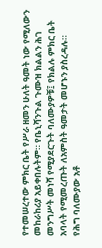የተመሠረተው ምክር ቤት የሥራ ዘመን ሁለት ዓመት ነው የሚለውን መከራከሪያ አይቀበሉትም። የቤኒሻንጉል ጉሙዝ ክልልን ሕገ መንግሥት መነሻ የሚያደርጉት ባለሙያዎቹ፤ የክልሉ ምክር ቤት አባላት የሚመረጡት ለአምስት ዓመታት መሆኑን ያስረዳሉ።
የሕግ ባለሙያው አቶ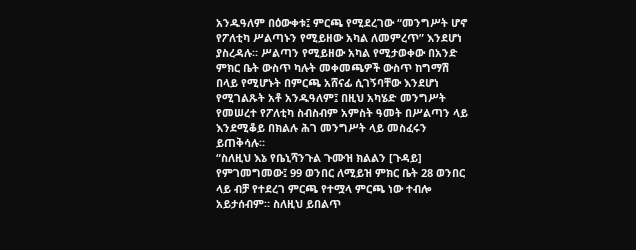አንዱዓለም በዕውቀቱ፤ ምርጫ የሚደረገው “መንግሥት ሆኖ የፖለቲካ ሥልጣኑን የሚይዘው አካል ለመምረጥ” እንደሆነ ያስረዳሉ። ሥልጣን የሚይዘው አካል የሚታወቀው በአንድ ምክር ቤት ውስጥ ካሉት መቀመጫዎች ውስጥ ከግማሽ በላይ የሚሆኑት በምርጫ አሸናፊ ሲገኝባቸው እንደሆነ የሚገልጹት አቶ አንዱዓለም፤ በዚህ አካሄድ መንግሥት የመሠረተ የፖለቲካ ስብስብም አምስት ዓመት በሥልጣን ላይ እንደሚቆይ በክልሉ ሕገ መንግሥት ላይ መስፈሩን ይጠቅሳሉ።
“ስለዚህ እኔ የቤኒሻንጉል ጉሙዝ ክልልን [ጉዳይ] የምገመግመው፤ 99 ወንበር ለሚይዝ ምክር ቤት 28 ወንበር ላይ ብቻ የተደረገ ምርጫ የተሟላ ምርጫ ነው ተብሎ አይታሰብም። ስለዚህ ይበልጥ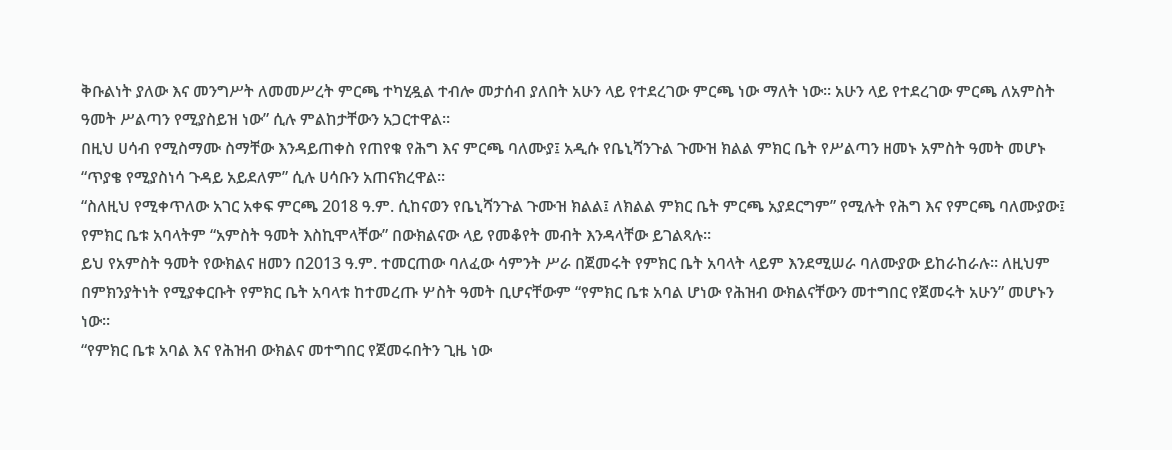ቅቡልነት ያለው እና መንግሥት ለመመሥረት ምርጫ ተካሂዷል ተብሎ መታሰብ ያለበት አሁን ላይ የተደረገው ምርጫ ነው ማለት ነው። አሁን ላይ የተደረገው ምርጫ ለአምስት ዓመት ሥልጣን የሚያስይዝ ነው” ሲሉ ምልከታቸውን አጋርተዋል።
በዚህ ሀሳብ የሚስማሙ ስማቸው እንዳይጠቀስ የጠየቁ የሕግ እና ምርጫ ባለሙያ፤ አዲሱ የቤኒሻንጉል ጉሙዝ ክልል ምክር ቤት የሥልጣን ዘመኑ አምስት ዓመት መሆኑ “ጥያቄ የሚያስነሳ ጉዳይ አይደለም” ሲሉ ሀሳቡን አጠናክረዋል።
“ስለዚህ የሚቀጥለው አገር አቀፍ ምርጫ 2018 ዓ.ም. ሲከናወን የቤኒሻንጉል ጉሙዝ ክልል፤ ለክልል ምክር ቤት ምርጫ አያደርግም” የሚሉት የሕግ እና የምርጫ ባለሙያው፤ የምክር ቤቱ አባላትም “አምስት ዓመት እስኪሞላቸው” በውክልናው ላይ የመቆየት መብት እንዳላቸው ይገልጻሉ።
ይህ የአምስት ዓመት የውክልና ዘመን በ2013 ዓ.ም. ተመርጠው ባለፈው ሳምንት ሥራ በጀመሩት የምክር ቤት አባላት ላይም እንደሚሠራ ባለሙያው ይከራከራሉ። ለዚህም በምክንያትነት የሚያቀርቡት የምክር ቤት አባላቱ ከተመረጡ ሦስት ዓመት ቢሆናቸውም “የምክር ቤቱ አባል ሆነው የሕዝብ ውክልናቸውን መተግበር የጀመሩት አሁን” መሆኑን ነው።
“የምክር ቤቱ አባል እና የሕዝብ ውክልና መተግበር የጀመሩበትን ጊዜ ነው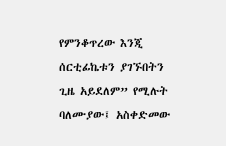የምንቆጥረው እንጂ ሰርቲፊኬቱን ያገኙበትን ጊዜ አይደለም” የሚሉት ባለሙያው፤ አስቀድመው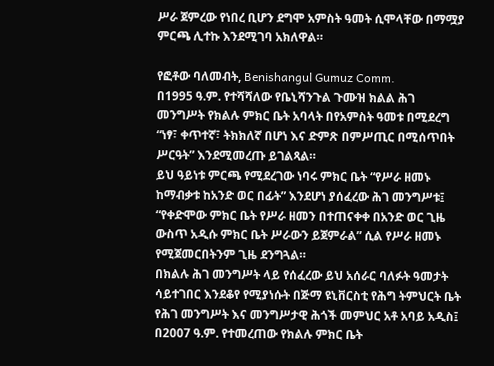ሥራ ጀምረው የነበረ ቢሆን ደግሞ አምስት ዓመት ሲሞላቸው በማሟያ ምርጫ ሊተኩ እንደሚገባ አክለዋል።

የፎቶው ባለመብት, Benishangul Gumuz Comm.
በ1995 ዓ.ም. የተሻሻለው የቤኒሻንጉል ጉሙዝ ክልል ሕገ መንግሥት የክልሉ ምክር ቤት አባላት በየአምስት ዓመቱ በሚደረግ “ነፃ፣ ቀጥተኛ፣ ትክክለኛ በሆነ እና ድምጽ በምሥጢር በሚሰጥበት ሥርዓት” እንደሚመረጡ ይገልጻል።
ይህ ዓይነቱ ምርጫ የሚደረገው ነባሩ ምክር ቤት “የሥራ ዘመኑ ከማብቃቱ ከአንድ ወር በፊት” እንደሆነ ያሰፈረው ሕገ መንግሥቱ፤ “የቀድሞው ምክር ቤት የሥራ ዘመን በተጠናቀቀ በአንድ ወር ጊዜ ውስጥ አዲሱ ምክር ቤት ሥራውን ይጀምራል” ሲል የሥራ ዘመኑ የሚጀመርበትንም ጊዜ ደንግጓል።
በክልሉ ሕገ መንግሥት ላይ የሰፈረው ይህ አሰራር ባለፉት ዓመታት ሳይተገበር እንደቆየ የሚያነሱት በጅማ ዩኒቨርስቲ የሕግ ትምህርት ቤት የሕገ መንግሥት እና መንግሥታዊ ሕጎች መምህር አቶ አባይ አዲስ፤ በ2007 ዓ.ም. የተመረጠው የክልሉ ምክር ቤት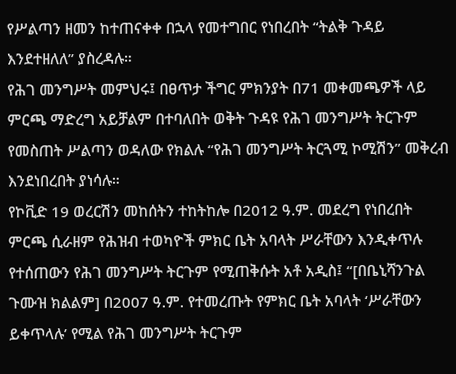የሥልጣን ዘመን ከተጠናቀቀ በኋላ የመተግበር የነበረበት “ትልቅ ጉዳይ እንደተዘለለ” ያስረዳሉ።
የሕገ መንግሥት መምህሩ፤ በፀጥታ ችግር ምክንያት በ71 መቀመጫዎች ላይ ምርጫ ማድረግ አይቻልም በተባለበት ወቅት ጉዳዩ የሕገ መንግሥት ትርጉም የመስጠት ሥልጣን ወዳለው የክልሉ “የሕገ መንግሥት ትርጓሚ ኮሚሽን” መቅረብ እንደነበረበት ያነሳሉ።
የኮቪድ 19 ወረርሽን መከሰትን ተከትከሎ በ2012 ዓ.ም. መደረግ የነበረበት ምርጫ ሲራዘም የሕዝብ ተወካዮች ምክር ቤት አባላት ሥራቸውን እንዲቀጥሉ የተሰጠውን የሕገ መንግሥት ትርጉም የሚጠቅሱት አቶ አዲስ፤ “[በቤኒሻንጉል ጉሙዝ ክልልም] በ2007 ዓ.ም. የተመረጡት የምክር ቤት አባላት ‘ሥራቸውን ይቀጥላሉ’ የሚል የሕገ መንግሥት ትርጉም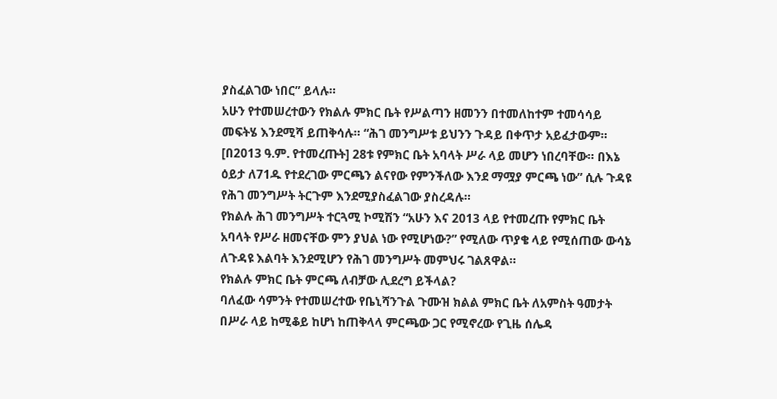ያስፈልገው ነበር” ይላሉ።
አሁን የተመሠረተውን የክልሉ ምክር ቤት የሥልጣን ዘመንን በተመለከተም ተመሳሳይ መፍትሄ እንደሚሻ ይጠቅሳሉ። “ሕገ መንግሥቱ ይህንን ጉዳይ በቀጥታ አይፈታውም። [በ2013 ዓ.ም. የተመረጡት] 28ቱ የምክር ቤት አባላት ሥራ ላይ መሆን ነበረባቸው። በእኔ ዕይታ ለ71ዱ የተደረገው ምርጫን ልናየው የምንችለው እንደ ማሟያ ምርጫ ነው” ሲሉ ጉዳዩ የሕገ መንግሥት ትርጉም እንደሚያስፈልገው ያስረዳሉ።
የክልሉ ሕገ መንግሥት ተርጓሚ ኮሚሽን “አሁን እና 2013 ላይ የተመረጡ የምክር ቤት አባላት የሥራ ዘመናቸው ምን ያህል ነው የሚሆነው?” የሚለው ጥያቄ ላይ የሚሰጠው ውሳኔ ለጉዳዩ እልባት እንደሚሆን የሕገ መንግሥት መምህሩ ገልጸዋል።
የክልሉ ምክር ቤት ምርጫ ለብቻው ሊደረግ ይችላል?
ባለፈው ሳምንት የተመሠረተው የቤኒሻንጉል ጉሙዝ ክልል ምክር ቤት ለአምስት ዓመታት በሥራ ላይ ከሚቆይ ከሆነ ከጠቅላላ ምርጫው ጋር የሚኖረው የጊዜ ሰሌዳ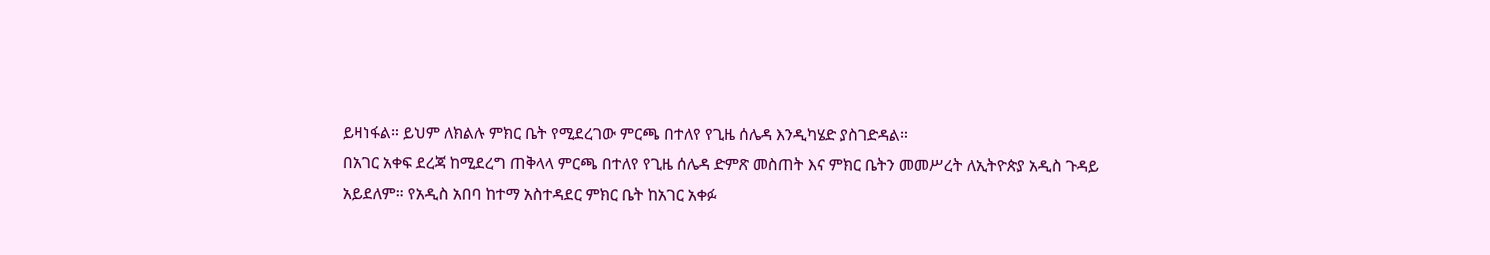ይዛነፋል። ይህም ለክልሉ ምክር ቤት የሚደረገው ምርጫ በተለየ የጊዜ ሰሌዳ እንዲካሄድ ያስገድዳል።
በአገር አቀፍ ደረጃ ከሚደረግ ጠቅላላ ምርጫ በተለየ የጊዜ ሰሌዳ ድምጽ መስጠት እና ምክር ቤትን መመሥረት ለኢትዮጵያ አዲስ ጉዳይ አይደለም። የአዲስ አበባ ከተማ አስተዳደር ምክር ቤት ከአገር አቀፉ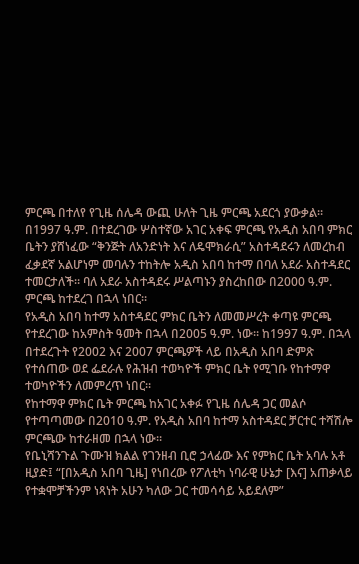ምርጫ በተለየ የጊዜ ሰሌዳ ውጪ ሁለት ጊዜ ምርጫ አደርጎ ያውቃል።
በ1997 ዓ.ም. በተደረገው ሦስተኛው አገር አቀፍ ምርጫ የአዲስ አበባ ምክር ቤትን ያሸነፈው “ቅንጅት ለአንድነት እና ለዴሞክራሲ” አስተዳደሩን ለመረከብ ፈቃደኛ አልሆነም መባሉን ተከትሎ አዲስ አበባ ከተማ በባለ አደራ አስተዳደር ተመርታለች። ባለ አደራ አስተዳደሩ ሥልጣኑን ያስረከበው በ2000 ዓ.ም. ምርጫ ከተደረገ በኋላ ነበር።
የአዲስ አበባ ከተማ አስተዳደር ምክር ቤትን ለመመሥረት ቀጣዩ ምርጫ የተደረገው ከአምስት ዓመት በኋላ በ2005 ዓ.ም. ነው። ከ1997 ዓ.ም. በኋላ በተደረጉት የ2002 እና 2007 ምርጫዎች ላይ በአዲስ አበባ ድምጽ የተሰጠው ወደ ፌደራሉ የሕዝብ ተወካዮች ምክር ቤት የሚገቡ የከተማዋ ተወካዮችን ለመምረጥ ነበር።
የከተማዋ ምክር ቤት ምርጫ ከአገር አቀፉ የጊዜ ሰሌዳ ጋር መልሶ የተጣጣመው በ2010 ዓ.ም. የአዲስ አበባ ከተማ አስተዳደር ቻርተር ተሻሽሎ ምርጫው ከተራዘመ በኋላ ነው።
የቤኒሻንጉል ጉሙዝ ክልል የገንዘብ ቢሮ ኃላፊው እና የምክር ቤት አባሉ አቶ ዚያድ፤ “[በአዲስ አበባ ጊዜ] የነበረው የፖለቲካ ነባራዊ ሁኔታ [እና] አጠቃላይ የተቋሞቻችንም ነጻነት አሁን ካለው ጋር ተመሳሳይ አይደለም”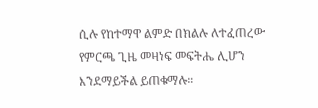ሲሉ የከተማዋ ልምድ በክልሉ ለተፈጠረው የምርጫ ጊዜ መዛነፍ መፍትሔ ሊሆን እንደማይችል ይጠቁማሉ።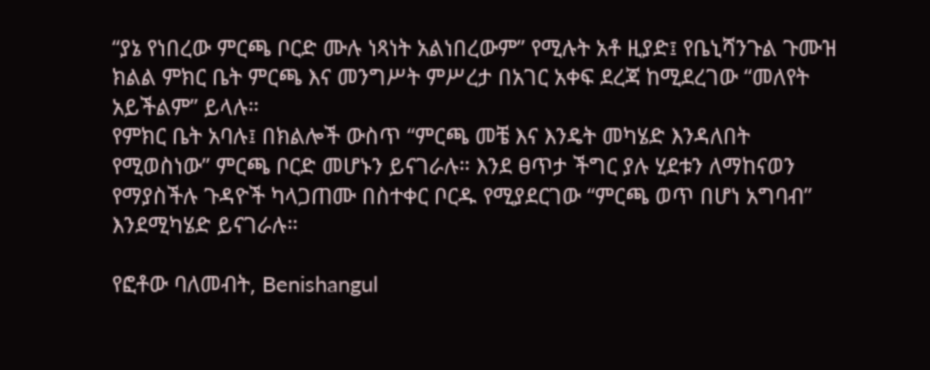“ያኔ የነበረው ምርጫ ቦርድ ሙሉ ነጻነት አልነበረውም” የሚሉት አቶ ዚያድ፤ የቤኒሻንጉል ጉሙዝ ክልል ምክር ቤት ምርጫ እና መንግሥት ምሥረታ በአገር አቀፍ ደረጃ ከሚደረገው “መለየት አይችልም” ይላሉ።
የምክር ቤት አባሉ፤ በክልሎች ውስጥ “ምርጫ መቼ እና እንዴት መካሄድ እንዳለበት የሚወስነው” ምርጫ ቦርድ መሆኑን ይናገራሉ። እንደ ፀጥታ ችግር ያሉ ሂደቱን ለማከናወን የማያስችሉ ጉዳዮች ካላጋጠሙ በስተቀር ቦርዱ የሚያደርገው “ምርጫ ወጥ በሆነ አግባብ” እንደሚካሄድ ይናገራሉ።

የፎቶው ባለመብት, Benishangul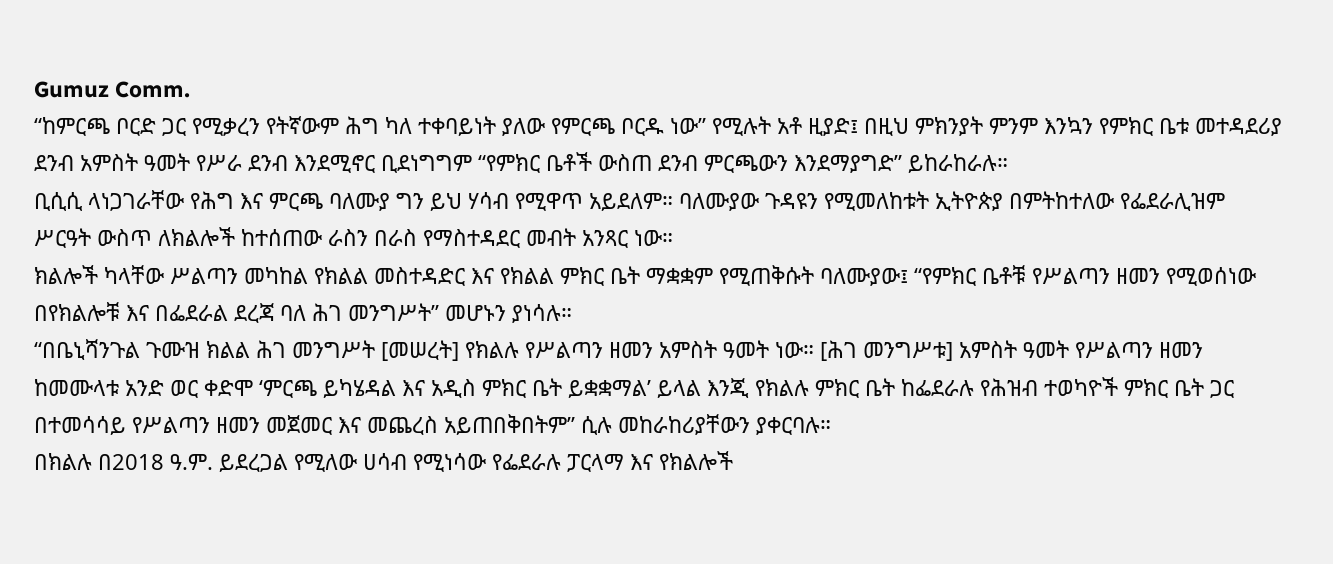Gumuz Comm.
“ከምርጫ ቦርድ ጋር የሚቃረን የትኛውም ሕግ ካለ ተቀባይነት ያለው የምርጫ ቦርዱ ነው” የሚሉት አቶ ዚያድ፤ በዚህ ምክንያት ምንም እንኳን የምክር ቤቱ መተዳደሪያ ደንብ አምስት ዓመት የሥራ ደንብ እንደሚኖር ቢደነግግም “የምክር ቤቶች ውስጠ ደንብ ምርጫውን እንደማያግድ” ይከራከራሉ።
ቢሲሲ ላነጋገራቸው የሕግ እና ምርጫ ባለሙያ ግን ይህ ሃሳብ የሚዋጥ አይደለም። ባለሙያው ጉዳዩን የሚመለከቱት ኢትዮጵያ በምትከተለው የፌደራሊዝም ሥርዓት ውስጥ ለክልሎች ከተሰጠው ራስን በራስ የማስተዳደር መብት አንጻር ነው።
ክልሎች ካላቸው ሥልጣን መካከል የክልል መስተዳድር እና የክልል ምክር ቤት ማቋቋም የሚጠቅሱት ባለሙያው፤ “የምክር ቤቶቹ የሥልጣን ዘመን የሚወሰነው በየክልሎቹ እና በፌደራል ደረጃ ባለ ሕገ መንግሥት” መሆኑን ያነሳሉ።
“በቤኒሻንጉል ጉሙዝ ክልል ሕገ መንግሥት [መሠረት] የክልሉ የሥልጣን ዘመን አምስት ዓመት ነው። [ሕገ መንግሥቱ] አምስት ዓመት የሥልጣን ዘመን ከመሙላቱ አንድ ወር ቀድሞ ‘ምርጫ ይካሄዳል እና አዲስ ምክር ቤት ይቋቋማል’ ይላል እንጂ የክልሉ ምክር ቤት ከፌደራሉ የሕዝብ ተወካዮች ምክር ቤት ጋር በተመሳሳይ የሥልጣን ዘመን መጀመር እና መጨረስ አይጠበቅበትም” ሲሉ መከራከሪያቸውን ያቀርባሉ።
በክልሉ በ2018 ዓ.ም. ይደረጋል የሚለው ሀሳብ የሚነሳው የፌደራሉ ፓርላማ እና የክልሎች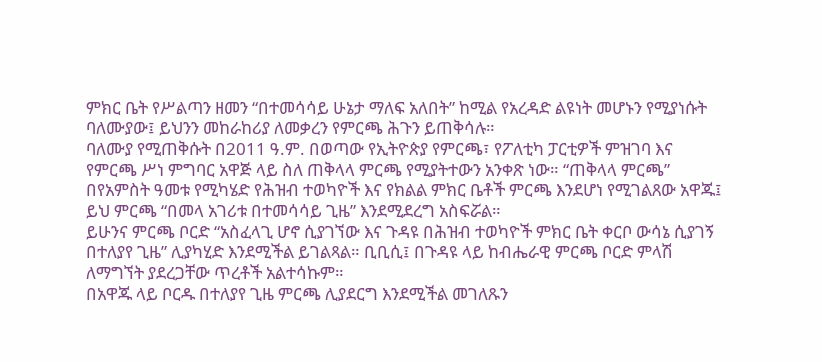ምክር ቤት የሥልጣን ዘመን “በተመሳሳይ ሁኔታ ማለፍ አለበት” ከሚል የአረዳድ ልዩነት መሆኑን የሚያነሱት ባለሙያው፤ ይህንን መከራከሪያ ለመቃረን የምርጫ ሕጉን ይጠቅሳሉ።
ባለሙያ የሚጠቅሱት በ2011 ዓ.ም. በወጣው የኢትዮጵያ የምርጫ፣ የፖለቲካ ፓርቲዎች ምዝገባ እና የምርጫ ሥነ ምግባር አዋጅ ላይ ስለ ጠቅላላ ምርጫ የሚያትተውን አንቀጽ ነው። “ጠቅላላ ምርጫ” በየአምስት ዓመቱ የሚካሄድ የሕዝብ ተወካዮች እና የክልል ምክር ቤቶች ምርጫ እንደሆነ የሚገልጸው አዋጁ፤ ይህ ምርጫ “በመላ አገሪቱ በተመሳሳይ ጊዜ” እንደሚደረግ አስፍሯል።
ይሁንና ምርጫ ቦርድ “አስፈላጊ ሆኖ ሲያገኘው እና ጉዳዩ በሕዝብ ተወካዮች ምክር ቤት ቀርቦ ውሳኔ ሲያገኝ በተለያየ ጊዜ” ሊያካሂድ እንደሚችል ይገልጻል። ቢቢሲ፤ በጉዳዩ ላይ ከብሔራዊ ምርጫ ቦርድ ምላሽ ለማግኘት ያደረጋቸው ጥረቶች አልተሳኩም።
በአዋጁ ላይ ቦርዱ በተለያየ ጊዜ ምርጫ ሊያደርግ እንደሚችል መገለጹን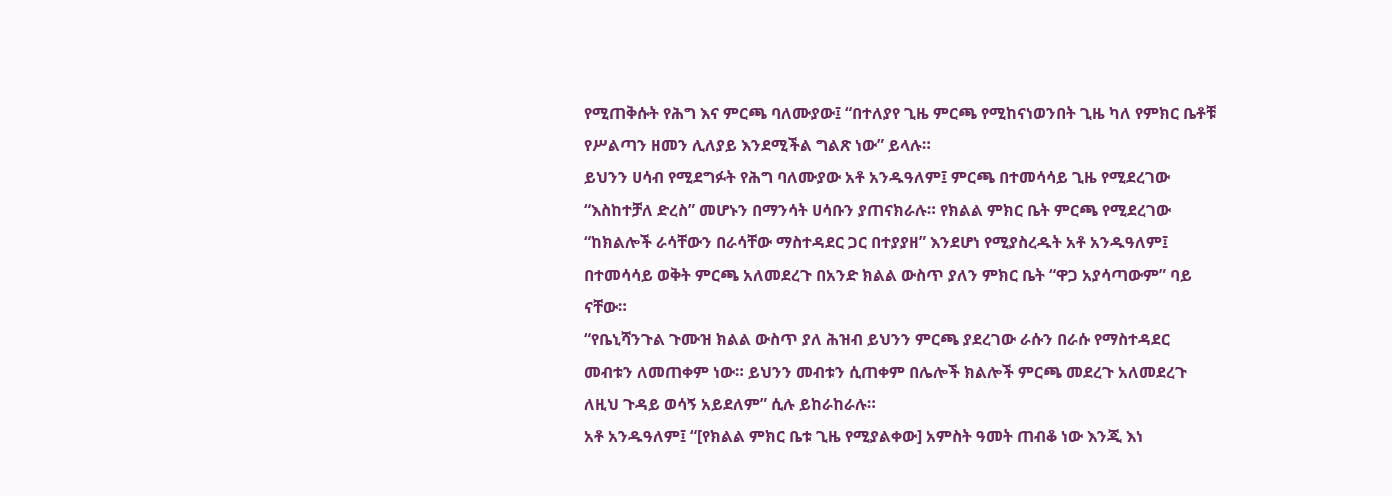የሚጠቅሱት የሕግ እና ምርጫ ባለሙያው፤ “በተለያየ ጊዜ ምርጫ የሚከናነወንበት ጊዜ ካለ የምክር ቤቶቹ የሥልጣን ዘመን ሊለያይ እንደሚችል ግልጽ ነው” ይላሉ።
ይህንን ሀሳብ የሚደግፉት የሕግ ባለሙያው አቶ አንዱዓለም፤ ምርጫ በተመሳሳይ ጊዜ የሚደረገው “እስከተቻለ ድረስ” መሆኑን በማንሳት ሀሳቡን ያጠናክራሉ። የክልል ምክር ቤት ምርጫ የሚደረገው “ከክልሎች ራሳቸውን በራሳቸው ማስተዳደር ጋር በተያያዘ” እንደሆነ የሚያስረዱት አቶ አንዱዓለም፤ በተመሳሳይ ወቅት ምርጫ አለመደረጉ በአንድ ክልል ውስጥ ያለን ምክር ቤት “ዋጋ አያሳጣውም” ባይ ናቸው።
“የቤኒሻንጉል ጉሙዝ ክልል ውስጥ ያለ ሕዝብ ይህንን ምርጫ ያደረገው ራሱን በራሱ የማስተዳደር መብቱን ለመጠቀም ነው። ይህንን መብቱን ሲጠቀም በሌሎች ክልሎች ምርጫ መደረጉ አለመደረጉ ለዚህ ጉዳይ ወሳኝ አይደለም” ሲሉ ይከራከራሉ።
አቶ አንዱዓለም፤ “[የክልል ምክር ቤቱ ጊዜ የሚያልቀው] አምስት ዓመት ጠብቆ ነው እንጂ እነ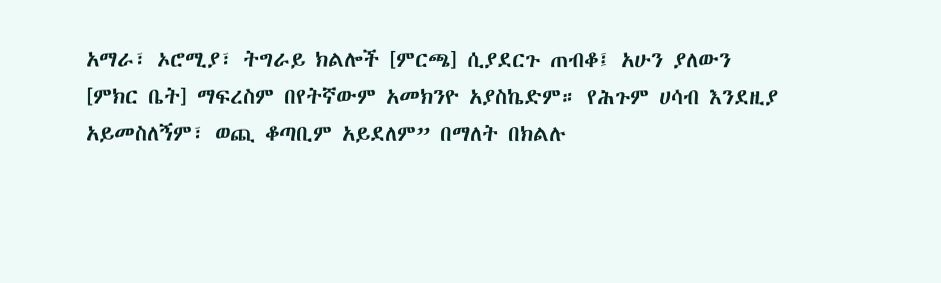አማራ፣ ኦሮሚያ፣ ትግራይ ክልሎች [ምርጫ] ሲያደርጉ ጠብቆ፤ አሁን ያለውን [ምክር ቤት] ማፍረስም በየትኛውም አመክንዮ አያስኬድም። የሕጉም ሀሳብ እንደዚያ አይመስለኝም፣ ወጪ ቆጣቢም አይደለም” በማለት በክልሉ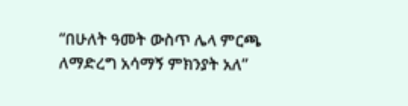“በሁለት ዓመት ውስጥ ሌላ ምርጫ ለማድረግ አሳማኝ ምክንያት አለ”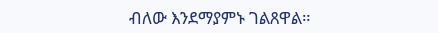ብለው እንደማያምኑ ገልጸዋል።